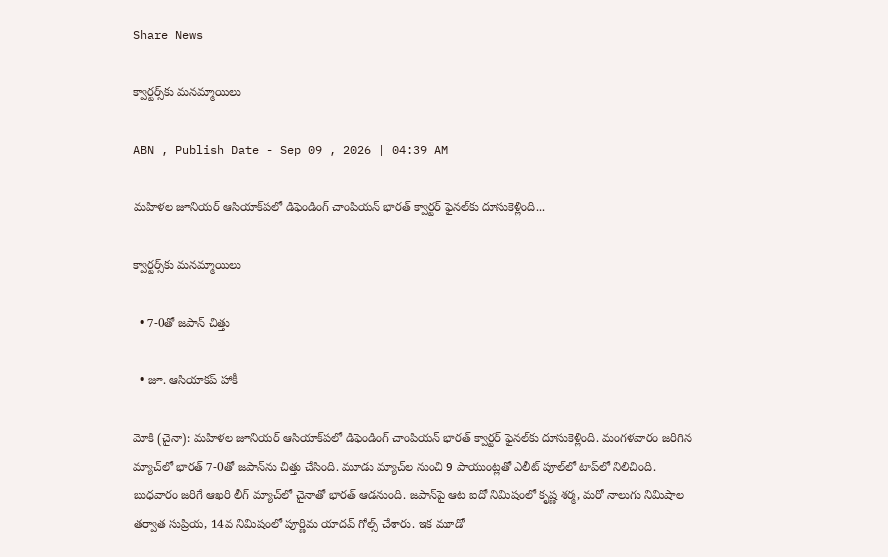Share News

క్వార్టర్స్‌కు మనమ్మాయిలు

ABN , Publish Date - Sep 09 , 2026 | 04:39 AM

మహిళల జూనియర్‌ ఆసియాక్‌పలో డిఫెండింగ్‌ చాంపియన్‌ భారత్‌ క్వార్టర్‌ ఫైనల్‌కు దూసుకెళ్లింది...

క్వార్టర్స్‌కు మనమ్మాయిలు

  • 7-0తో జపాన్‌ చిత్తు

  • జూ. ఆసియాకప్‌ హాకీ

మోకి (చైనా): మహిళల జూనియర్‌ ఆసియాక్‌పలో డిఫెండింగ్‌ చాంపియన్‌ భారత్‌ క్వార్టర్‌ ఫైనల్‌కు దూసుకెళ్లింది. మంగళవారం జరిగిన మ్యాచ్‌లో భారత్‌ 7-0తో జపాన్‌ను చిత్తు చేసింది. మూడు మ్యాచ్‌ల నుంచి 9 పాయుంట్లతో ఎలీట్‌ పూల్‌లో టాప్‌లో నిలిచింది. బుధవారం జరిగే ఆఖరి లీగ్‌ మ్యాచ్‌లో చైనాతో భారత్‌ ఆడనుంది. జపాన్‌పై ఆట ఐదో నిమిషంలో కృష్ణ శర్మ, మరో నాలుగు నిమిషాల తర్వాత సుప్రియ, 14వ నిమిషంలో పూర్ణిమ యాదవ్‌ గోల్స్‌ చేశారు. ఇక మూడో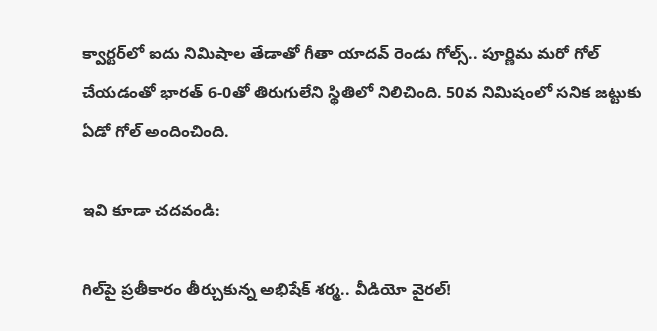క్వార్టర్‌లో ఐదు నిమిషాల తేడాతో గీతా యాదవ్‌ రెండు గోల్స్‌.. పూర్ణిమ మరో గోల్‌ చేయడంతో భారత్‌ 6-0తో తిరుగులేని స్థితిలో నిలిచింది. 50వ నిమిషంలో సనిక జట్టుకు ఏడో గోల్‌ అందించింది.

ఇవి కూడా చదవండి:

గిల్‌పై ప్రతీకారం తీర్చుకున్న అభిషేక్ శర్మ.. వీడియో వైరల్!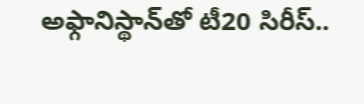అఫ్గానిస్థాన్‌తో టీ20 సిరీస్..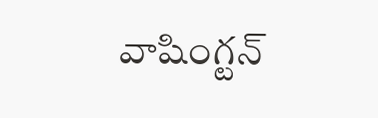వాషింగ్టన్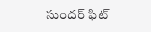సుందర్ ఫిట్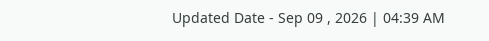Updated Date - Sep 09 , 2026 | 04:39 AM